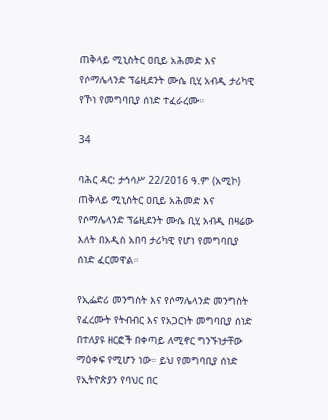ጠቅላይ ሚኒስትር ዐቢይ አሕመድ እና የሶማሌላንድ ፕሬዚደንት ሙሴ ቢሂ አብዲ ታሪካዊ የኾነ የመግባቢያ ሰነድ ተፈራረሙ።

34

ባሕር ዳር: ታኅሳሥ 22/2016 ዓ.ም (አሚኮ) ጠቅላይ ሚኒስትር ዐቢይ አሕመድ እና የሶማሌላንድ ፕሬዚደንት ሙሴ ቢሂ አብዲ በዛሬው እለት በአዲስ አበባ ታሪካዊ የሆነ የመግባቢያ ሰነድ ፈርመዋል።

የኢፌድሪ መንግስት እና የሶማሌላንድ መንግስት የፈረሙት የትብብር እና የአጋርነት መግባቢያ ሰነድ በተለያዩ ዘርፎች በቀጣይ ለሚኖር ግንኙነታቸው ማዕቀፍ የሚሆን ነው። ይህ የመግባቢያ ሰነድ የኢትዮጵያን የባህር በር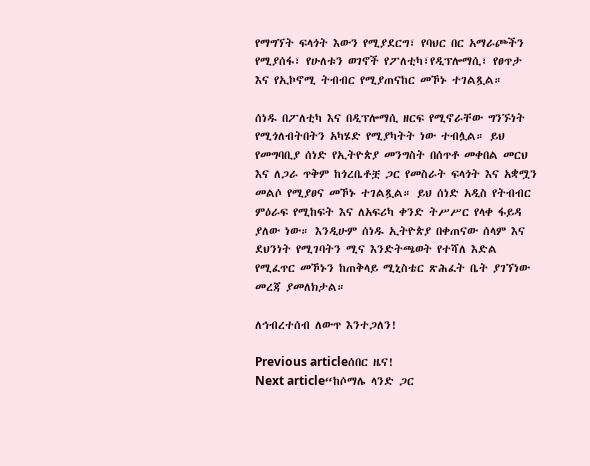የማግኘት ፍላጎት እውን የሚያደርግ፣ የባህር በር አማራጮችን የሚያሰፋ፣ የሁለቱን ወገኖች የፖለቲካ፣የዲፕሎማሲ፣ የፀጥታ እና የኢኮኖሚ ትብብር የሚያጠናከር መኾኑ ተገልጿል።

ሰነዱ በፖለቲካ እና በዲፕሎማሲ ዘርፍ የሚኖራቸው ግንኙነት የሚጎለብትበትን አካሄድ የሚያካትት ነው ተብሏል። ይህ የመግባቢያ ሰነድ የኢትዮጵያ መንግስት በሰጥቶ መቀበል መርህ እና ለጋራ ጥቅም ከጎረቤቶቿ ጋር የመስራት ፍላጎት እና አቋሟን መልሶ የሚያፀና መኾኑ ተገልጿል። ይህ ሰነድ አዲስ የትብብር ምዕራፍ የሚከፍት እና ለአፍሪካ ቀንድ ትሥሥር የላቀ ፋይዳ ያለው ነው። እንዲሁም ሰነዱ ኢትዮጵያ በቀጠናው ሰላም እና ደህንነት የሚገባትን ሚና እንድትጫወት የተሻለ እድል የሚፈጥር መኾኑን ከጠቅላይ ሚኒስቴር ጽሕፈት ቤት ያገኘነው መረጃ ያመለክታል።

ለኅብረተሰብ ለውጥ እንተጋለን!

Previous articleሰበር ዜና!
Next article“ከሶማሌ ላንድ ጋር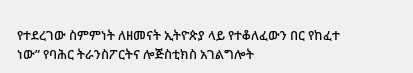የተደረገው ስምምነት ለዘመናት ኢትዮጵያ ላይ የተቆለፈውን በር የከፈተ ነው” የባሕር ትራንስፖርትና ሎጅስቲክስ አገልግሎት